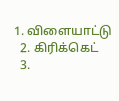1. விளையாட்டு
  2. கிரிக்கெட்
  3.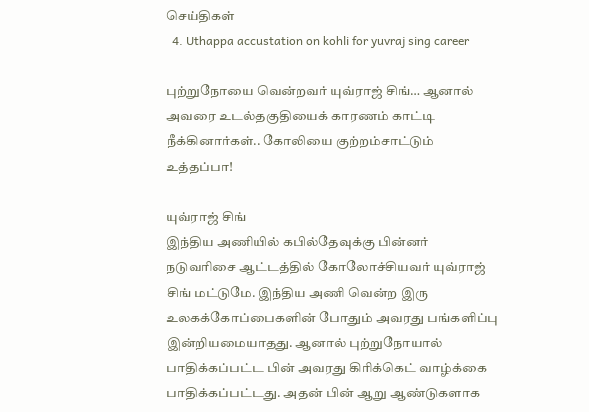செய்திகள்
  4. Uthappa accustation on kohli for yuvraj sing career

புற்றுநோயை வென்றவர் யுவ்ராஜ் சிங்… ஆனால் அவரை உடல்தகுதியைக் காரணம் காட்டி நீக்கினார்கள்.. கோலியை குற்றம்சாட்டும் உத்தப்பா!

யுவ்ராஜ் சிங்
இந்திய அணியில் கபில்தேவுக்கு பின்னர் நடுவரிசை ஆட்டத்தில் கோலோச்சியவர் யுவ்ராஜ் சிங் மட்டுமே. இந்திய அணி வென்ற இரு உலகக்கோப்பைகளின் போதும் அவரது பங்களிப்பு இன்றியமையாதது. ஆனால் புற்றுநோயால் பாதிக்கப்பட்ட பின் அவரது கிரிக்கெட் வாழ்க்கை பாதிக்கப்பட்டது. அதன் பின் ஆறு ஆண்டுகளாக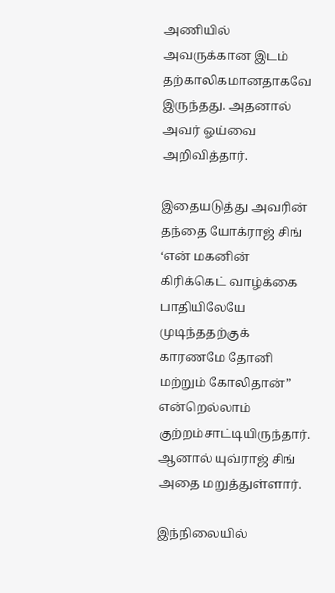அணியில் அவருக்கான இடம் தற்காலிகமானதாகவே இருந்தது. அதனால் அவர் ஓய்வை அறிவித்தார்.

இதையடுத்து அவரின் தந்தை யோக்ராஜ் சிங் ‘என் மகனின் கிரிக்கெட் வாழ்க்கை பாதியிலேயே முடிந்ததற்குக் காரணமே தோனி மற்றும் கோலிதான்” என்றெல்லாம் குற்றம்சாட்டியிருந்தார். ஆனால் யுவ்ராஜ் சிங் அதை மறுத்துள்ளார்.

இந்நிலையில்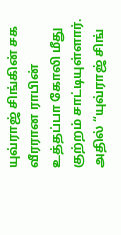யுவ்ராஜ் சிங்கின் சக வீரரான ராபின் உத்தப்பா கோலி மீது குற்றம் சாட்டியுள்ளார். அதில் “யுவ்ராஜ் சிங்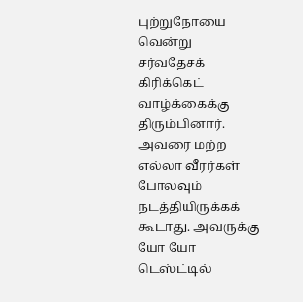புற்றுநோயை வென்று சர்வதேசக் கிரிக்கெட் வாழ்க்கைக்கு திரும்பினார். அவரை மற்ற எல்லா வீரர்கள் போலவும் நடத்தியிருக்கக் கூடாது. அவருக்கு யோ யோ டெஸ்ட்டில்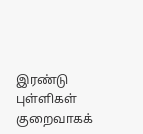இரண்டு புள்ளிகள் குறைவாகக்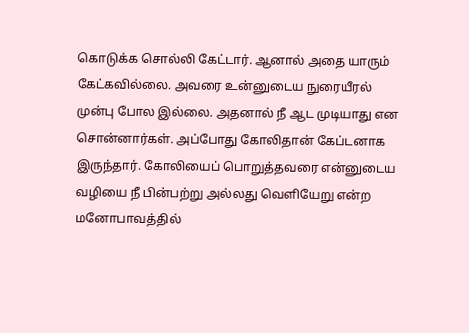கொடுக்க சொல்லி கேட்டார். ஆனால் அதை யாரும் கேட்கவில்லை. அவரை உன்னுடைய நுரையீரல் முன்பு போல இல்லை. அதனால் நீ ஆட முடியாது என சொன்னார்கள். அப்போது கோலிதான் கேப்டனாக இருந்தார். கோலியைப் பொறுத்தவரை என்னுடைய வழியை நீ பின்பற்று அல்லது வெளியேறு என்ற மனோபாவத்தில்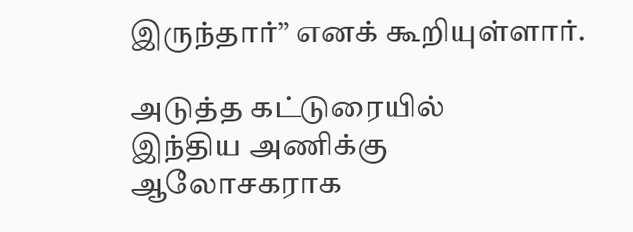இருந்தார்” எனக் கூறியுள்ளார்.

அடுத்த கட்டுரையில்
இந்திய அணிக்கு ஆலோசகராக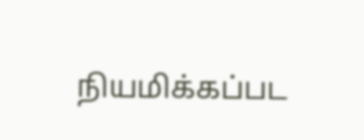நியமிக்கப்பட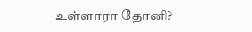உள்ளாரா தோனி?